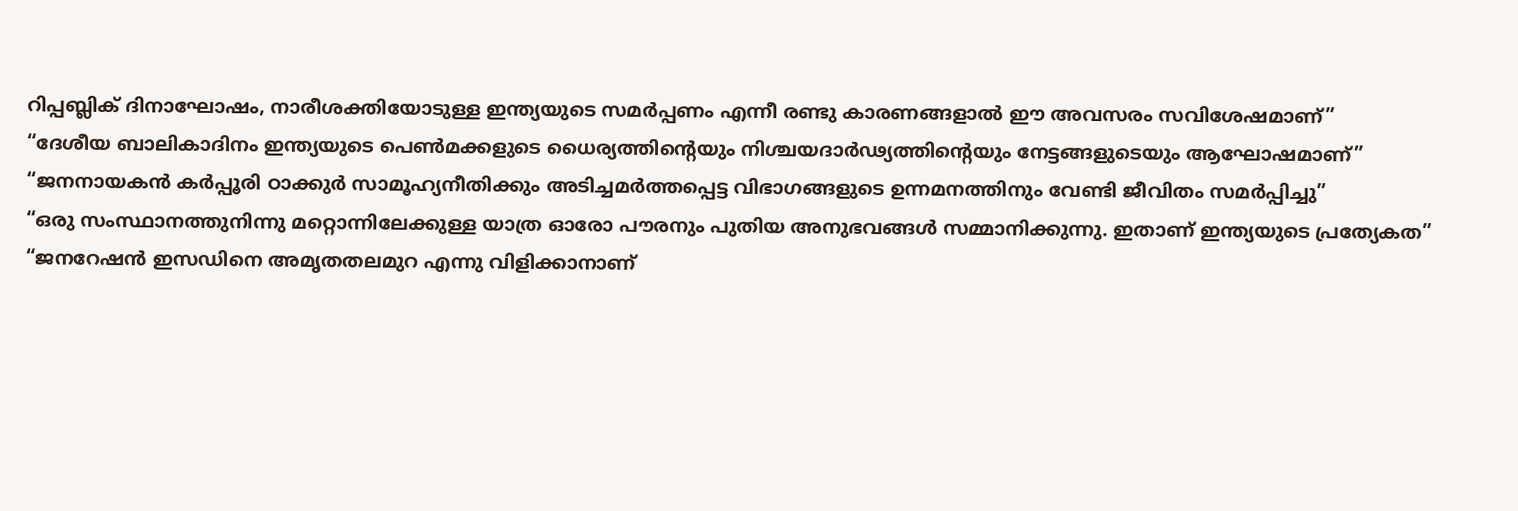റിപ്പബ്ലിക് ദിനാഘോഷം, നാരീശക്തിയോടുള്ള ഇന്ത്യയുടെ സമര്‍പ്പണം എന്നീ രണ്ടു കാരണങ്ങളാല്‍ ഈ അവസരം സവിശേഷമാണ്”
“ദേശീയ ബാലികാദിനം ഇന്ത്യയുടെ പെണ്‍മക്കളുടെ ധൈര്യത്തിന്റെയും നിശ്ചയദാര്‍ഢ്യത്തിന്റെയും നേട്ടങ്ങളുടെയും ആഘോഷമാണ്”
“ജനനായകൻ കര്‍പ്പൂരി ഠാക്കുർ സാമൂഹ്യനീതിക്കും അടിച്ചമര്‍ത്തപ്പെട്ട വിഭാഗങ്ങളുടെ ഉന്നമനത്തിനും വേണ്ടി ജീവിതം സമര്‍പ്പിച്ചു”
“ഒരു സംസ്ഥാനത്തുനിന്നു മറ്റൊന്നിലേക്കുള്ള യാത്ര ഓരോ പൗരനും പുതിയ അനുഭവങ്ങള്‍ സമ്മാനിക്കുന്നു. ഇതാണ് ഇന്ത്യയുടെ പ്രത്യേകത”
“ജനറേഷന്‍ ഇസഡിനെ അമൃതതലമുറ എന്നു വിളിക്കാനാണ്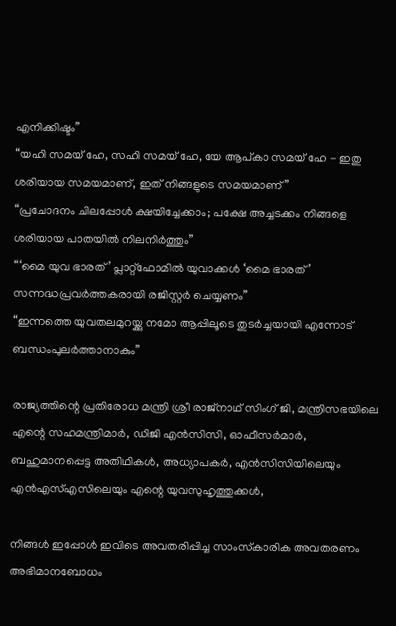എനിക്കിഷ്ടം”
“യഹി സമയ് ഹേ, സഹി സമയ് ഹേ, യേ ആപ്കാ സമയ് ഹേ - ഇതു ശരിയായ സമയമാണ്, ഇത് നിങ്ങളുടെ സമയമാണ്”
“പ്രചോദനം ചിലപ്പോൾ ക്ഷയിച്ചേക്കാം; പക്ഷേ അച്ചടക്കം നിങ്ങളെ ശരിയായ പാതയില്‍ നിലനിർത്തും”
“‘മൈ യുവ ഭാരത്’ പ്ലാറ്റ്‌ഫോമില്‍ യുവാക്കള്‍ ‘മൈ ഭാരത്’ സന്നദ്ധപ്രവർത്തകരായി രജിസ്റ്റര്‍ ചെയ്യണം”
“ഇന്നത്തെ യുവതലമുറയ്ക്കു നമോ ആപ്പിലൂടെ തുടര്‍ച്ചയായി എന്നോട് ബന്ധംപുലര്‍ത്താനാകും”

രാജ്യത്തിന്റെ പ്രതിരോധ മന്ത്രി ശ്രീ രാജ്നാഥ് സിംഗ് ജി, മന്ത്രിസഭയിലെ എന്റെ സഹമന്ത്രിമാര്‍, ഡിജി എന്‍സിസി, ഓഫീസര്‍മാര്‍, ബഹുമാനപ്പെട്ട അതിഥികള്‍, അധ്യാപകര്‍, എന്‍സിസിയിലെയും എന്‍എസ്എസിലെയും എന്റെ യുവസുഹൃത്തുക്കള്‍,

നിങ്ങള്‍ ഇപ്പോള്‍ ഇവിടെ അവതരിപ്പിച്ച സാംസ്‌കാരിക അവതരണം അഭിമാനബോധം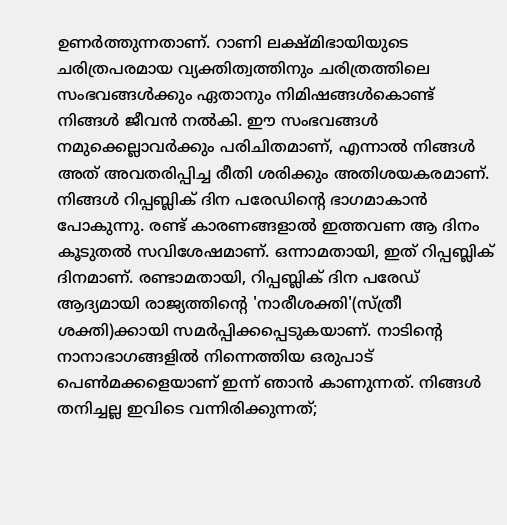ഉണര്‍ത്തുന്നതാണ്. റാണി ലക്ഷ്മിഭായിയുടെ ചരിത്രപരമായ വ്യക്തിത്വത്തിനും ചരിത്രത്തിലെ സംഭവങ്ങള്‍ക്കും ഏതാനും നിമിഷങ്ങള്‍കൊണ്ട് നിങ്ങള്‍ ജീവന്‍ നല്‍കി. ഈ സംഭവങ്ങള്‍ നമുക്കെല്ലാവര്‍ക്കും പരിചിതമാണ്, എന്നാല്‍ നിങ്ങള്‍ അത് അവതരിപ്പിച്ച രീതി ശരിക്കും അതിശയകരമാണ്. നിങ്ങള്‍ റിപ്പബ്ലിക് ദിന പരേഡിന്റെ ഭാഗമാകാന്‍ പോകുന്നു. രണ്ട് കാരണങ്ങളാല്‍ ഇത്തവണ ആ ദിനം കൂടുതല്‍ സവിശേഷമാണ്. ഒന്നാമതായി, ഇത് റിപ്പബ്ലിക് ദിനമാണ്. രണ്ടാമതായി, റിപ്പബ്ലിക് ദിന പരേഡ് ആദ്യമായി രാജ്യത്തിന്റെ 'നാരീശക്തി'(സ്ത്രീ ശക്തി)ക്കായി സമര്‍പ്പിക്കപ്പെടുകയാണ്. നാടിന്റെ നാനാഭാഗങ്ങളില്‍ നിന്നെത്തിയ ഒരുപാട് പെണ്‍മക്കളെയാണ് ഇന്ന് ഞാന്‍ കാണുന്നത്. നിങ്ങള്‍ തനിച്ചല്ല ഇവിടെ വന്നിരിക്കുന്നത്;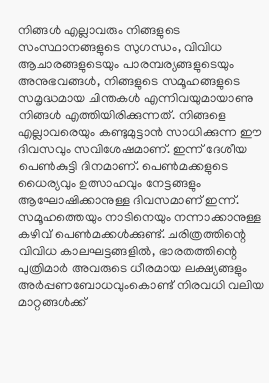നിങ്ങള്‍ എല്ലാവരും നിങ്ങളുടെ സംസ്ഥാനങ്ങളുടെ സുഗന്ധം, വിവിധ ആചാരങ്ങളുടെയും പാരമ്പര്യങ്ങളുടെയും അനുഭവങ്ങള്‍, നിങ്ങളുടെ സമൂഹങ്ങളുടെ സമൃദ്ധമായ ചിന്തകള്‍ എന്നിവയുമായാണു നിങ്ങള്‍ എത്തിയിരിക്കുന്നത്. നിങ്ങളെ എല്ലാവരെയും കണ്ടുമുട്ടാന്‍ സാധിക്കുന്ന ഈ ദിവസവും സവിശേഷമാണ്. ഇന്ന് ദേശീയ പെണ്‍കുട്ടി ദിനമാണ്. പെണ്‍മക്കളുടെ ധൈര്യവും ഉത്സാഹവും നേട്ടങ്ങളും ആഘോഷിക്കാനുള്ള ദിവസമാണ് ഇന്ന്. സമൂഹത്തെയും നാടിനെയും നന്നാക്കാനുള്ള കഴിവ് പെണ്‍മക്കള്‍ക്കുണ്ട്. ചരിത്രത്തിന്റെ വിവിധ കാലഘട്ടങ്ങളില്‍, ഭാരതത്തിന്റെ പുത്രിമാര്‍ അവരുടെ ധീരമായ ലക്ഷ്യങ്ങളും അര്‍പ്പണബോധവുംകൊണ്ട് നിരവധി വലിയ മാറ്റങ്ങള്‍ക്ക്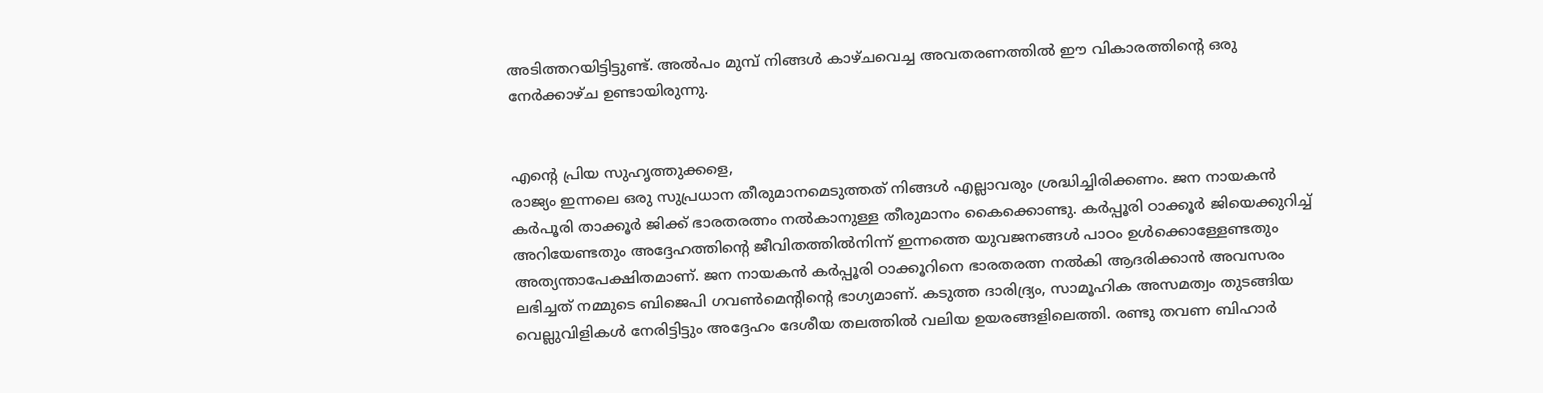അടിത്തറയിട്ടിട്ടുണ്ട്. അല്‍പം മുമ്പ് നിങ്ങള്‍ കാഴ്ചവെച്ച അവതരണത്തില്‍ ഈ വികാരത്തിന്റെ ഒരു നേര്‍ക്കാഴ്ച ഉണ്ടായിരുന്നു.


എന്റെ പ്രിയ സുഹൃത്തുക്കളെ,
രാജ്യം ഇന്നലെ ഒരു സുപ്രധാന തീരുമാനമെടുത്തത് നിങ്ങള്‍ എല്ലാവരും ശ്രദ്ധിച്ചിരിക്കണം. ജന നായകന്‍ കര്‍പൂരി താക്കൂര്‍ ജിക്ക് ഭാരതരത്നം നല്‍കാനുള്ള തീരുമാനം കൈക്കൊണ്ടു. കര്‍പ്പൂരി ഠാക്കൂര്‍ ജിയെക്കുറിച്ച് അറിയേണ്ടതും അദ്ദേഹത്തിന്റെ ജീവിതത്തില്‍നിന്ന് ഇന്നത്തെ യുവജനങ്ങള്‍ പാഠം ഉള്‍ക്കൊള്ളേണ്ടതും  അത്യന്താപേക്ഷിതമാണ്. ജന നായകന്‍ കര്‍പ്പൂരി ഠാക്കൂറിനെ ഭാരതരത്ന നല്‍കി ആദരിക്കാന്‍ അവസരം ലഭിച്ചത് നമ്മുടെ ബിജെപി ഗവണ്‍മെന്റിന്റെ ഭാഗ്യമാണ്. കടുത്ത ദാരിദ്ര്യം, സാമൂഹിക അസമത്വം തുടങ്ങിയ വെല്ലുവിളികള്‍ നേരിട്ടിട്ടും അദ്ദേഹം ദേശീയ തലത്തില്‍ വലിയ ഉയരങ്ങളിലെത്തി. രണ്ടു തവണ ബിഹാര്‍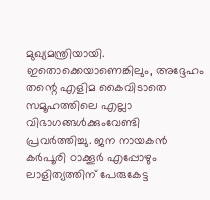മുഖ്യമന്ത്രിയായി. ഇതൊക്കെയാണെങ്കിലും, അദ്ദേഹം തന്റെ എളിമ കൈവിടാതെ സമൂഹത്തിലെ എല്ലാ വിഭാഗങ്ങള്‍ക്കുംവേണ്ടി പ്രവര്‍ത്തിച്ചു. ജന നായകന്‍ കര്‍പൂരി ഠാക്കൂര്‍ എപ്പോഴും ലാളിത്യത്തിന് പേരുകേട്ട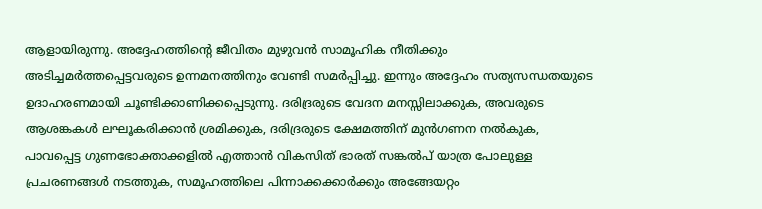ആളായിരുന്നു. അദ്ദേഹത്തിന്റെ ജീവിതം മുഴുവന്‍ സാമൂഹിക നീതിക്കും അടിച്ചമര്‍ത്തപ്പെട്ടവരുടെ ഉന്നമനത്തിനും വേണ്ടി സമര്‍പ്പിച്ചു. ഇന്നും അദ്ദേഹം സത്യസന്ധതയുടെ ഉദാഹരണമായി ചൂണ്ടിക്കാണിക്കപ്പെടുന്നു. ദരിദ്രരുടെ വേദന മനസ്സിലാക്കുക, അവരുടെ ആശങ്കകള്‍ ലഘൂകരിക്കാന്‍ ശ്രമിക്കുക, ദരിദ്രരുടെ ക്ഷേമത്തിന് മുന്‍ഗണന നല്‍കുക, പാവപ്പെട്ട ഗുണഭോക്താക്കളില്‍ എത്താന്‍ വികസിത് ഭാരത് സങ്കല്‍പ് യാത്ര പോലുള്ള പ്രചരണങ്ങള്‍ നടത്തുക, സമൂഹത്തിലെ പിന്നാക്കക്കാര്‍ക്കും അങ്ങേയറ്റം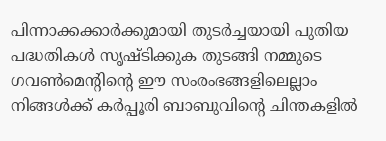പിന്നാക്കക്കാര്‍ക്കുമായി തുടര്‍ച്ചയായി പുതിയ പദ്ധതികള്‍ സൃഷ്ടിക്കുക തുടങ്ങി നമ്മുടെ ഗവണ്‍മെന്റിന്റെ ഈ സംരംഭങ്ങളിലെല്ലാം നിങ്ങള്‍ക്ക് കര്‍പ്പൂരി ബാബുവിന്റെ ചിന്തകളില്‍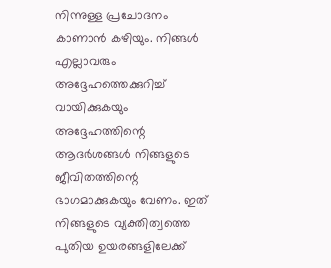നിന്നുള്ള പ്രചോദനം കാണാന്‍ കഴിയും. നിങ്ങള്‍ എല്ലാവരും അദ്ദേഹത്തെക്കുറിച്ച് വായിക്കുകയും അദ്ദേഹത്തിന്റെ ആദര്‍ശങ്ങള്‍ നിങ്ങളുടെ ജീവിതത്തിന്റെ ഭാഗമാക്കുകയും വേണം. ഇത് നിങ്ങളുടെ വ്യക്തിത്വത്തെ പുതിയ ഉയരങ്ങളിലേക്ക്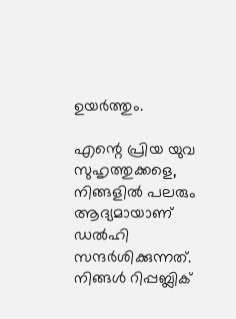ഉയര്‍ത്തും.

എന്റെ പ്രിയ യുവ സുഹൃത്തുക്കളെ,
നിങ്ങളില്‍ പലരും ആദ്യമായാണ് ഡല്‍ഹി സന്ദര്‍ശിക്കുന്നത്. നിങ്ങള്‍ റിപ്പബ്ലിക്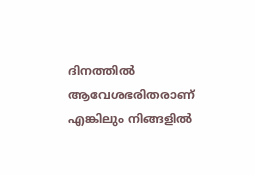ദിനത്തില്‍ ആവേശഭരിതരാണ് എങ്കിലും നിങ്ങളില്‍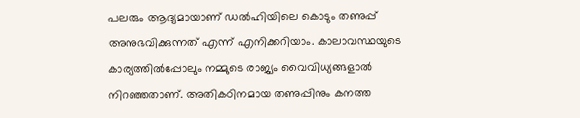പലരും ആദ്യമായാണ് ഡല്‍ഹിയിലെ കൊടും തണുപ്പ് അനുഭവിക്കുന്നത് എന്ന് എനിക്കറിയാം. കാലാവസ്ഥയുടെ കാര്യത്തില്‍പ്പോലും നമ്മുടെ രാജ്യം വൈവിധ്യങ്ങളാല്‍ നിറഞ്ഞതാണ്. അതികഠിനമായ തണുപ്പിനും കനത്ത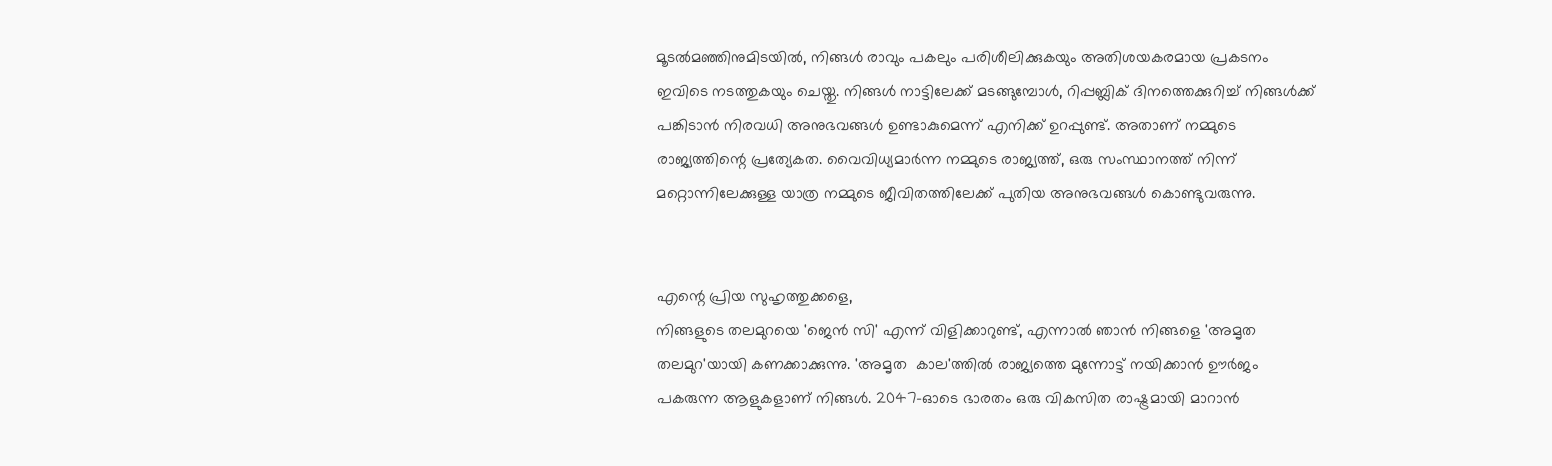മൂടല്‍മഞ്ഞിനുമിടയില്‍, നിങ്ങള്‍ രാവും പകലും പരിശീലിക്കുകയും അതിശയകരമായ പ്രകടനം ഇവിടെ നടത്തുകയും ചെയ്തു. നിങ്ങള്‍ നാട്ടിലേക്ക് മടങ്ങുമ്പോള്‍, റിപ്പബ്ലിക് ദിനത്തെക്കുറിച്ച് നിങ്ങള്‍ക്ക് പങ്കിടാന്‍ നിരവധി അനുഭവങ്ങള്‍ ഉണ്ടാകുമെന്ന് എനിക്ക് ഉറപ്പുണ്ട്. അതാണ് നമ്മുടെ രാജ്യത്തിന്റെ പ്രത്യേകത. വൈവിധ്യമാര്‍ന്ന നമ്മുടെ രാജ്യത്ത്, ഒരു സംസ്ഥാനത്ത് നിന്ന് മറ്റൊന്നിലേക്കുള്ള യാത്ര നമ്മുടെ ജീവിതത്തിലേക്ക് പുതിയ അനുഭവങ്ങള്‍ കൊണ്ടുവരുന്നു.


എന്റെ പ്രിയ സുഹൃത്തുക്കളെ,
നിങ്ങളുടെ തലമുറയെ 'ജെന്‍ സി' എന്ന് വിളിക്കാറുണ്ട്, എന്നാല്‍ ഞാന്‍ നിങ്ങളെ 'അമൃത തലമുറ'യായി കണക്കാക്കുന്നു. 'അമൃത  കാല'ത്തില്‍ രാജ്യത്തെ മുന്നോട്ട് നയിക്കാന്‍ ഊര്‍ജം പകരുന്ന ആളുകളാണ് നിങ്ങള്‍. 2047-ഓടെ ഭാരതം ഒരു വികസിത രാഷ്ട്രമായി മാറാന്‍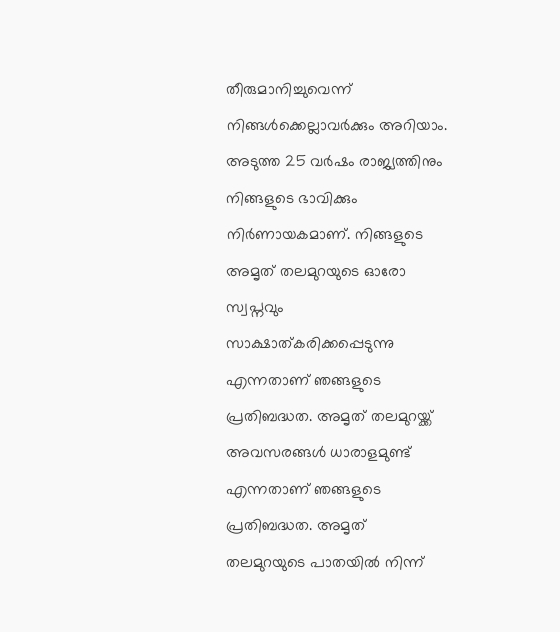തീരുമാനിച്ചുവെന്ന് നിങ്ങള്‍ക്കെല്ലാവര്‍ക്കും അറിയാം. അടുത്ത 25 വര്‍ഷം രാജ്യത്തിനും നിങ്ങളുടെ ഭാവിക്കും നിര്‍ണായകമാണ്. നിങ്ങളുടെ അമൃത് തലമുറയുടെ ഓരോ സ്വപ്നവും സാക്ഷാത്കരിക്കപ്പെടുന്നു എന്നതാണ് ഞങ്ങളുടെ പ്രതിബദ്ധത. അമൃത് തലമുറയ്ക്ക് അവസരങ്ങള്‍ ധാരാളമുണ്ട് എന്നതാണ് ഞങ്ങളുടെ പ്രതിബദ്ധത. അമൃത് തലമുറയുടെ പാതയില്‍ നിന്ന്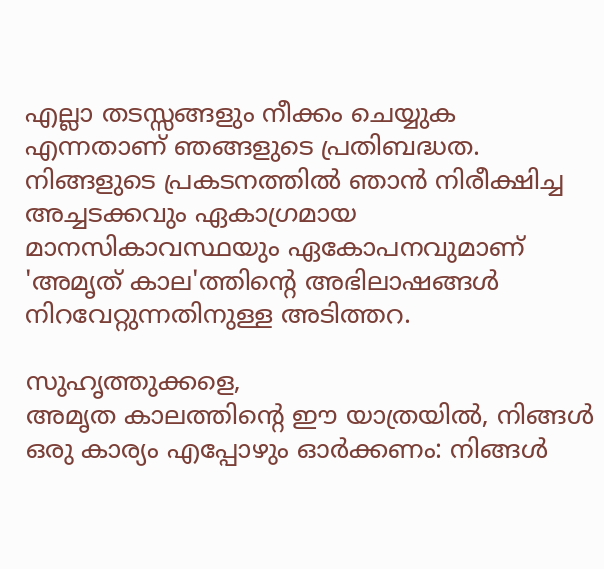എല്ലാ തടസ്സങ്ങളും നീക്കം ചെയ്യുക എന്നതാണ് ഞങ്ങളുടെ പ്രതിബദ്ധത. നിങ്ങളുടെ പ്രകടനത്തില്‍ ഞാന്‍ നിരീക്ഷിച്ച അച്ചടക്കവും ഏകാഗ്രമായ മാനസികാവസ്ഥയും ഏകോപനവുമാണ് 'അമൃത് കാല'ത്തിന്റെ അഭിലാഷങ്ങള്‍ നിറവേറ്റുന്നതിനുള്ള അടിത്തറ.

സുഹൃത്തുക്കളെ,
അമൃത കാലത്തിന്റെ ഈ യാത്രയില്‍, നിങ്ങള്‍ ഒരു കാര്യം എപ്പോഴും ഓര്‍ക്കണം: നിങ്ങള്‍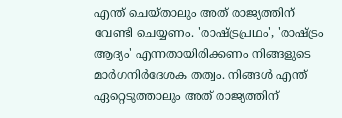എന്ത് ചെയ്താലും അത് രാജ്യത്തിന് വേണ്ടി ചെയ്യണം. 'രാഷ്ട്രപ്രഥം', 'രാഷ്ട്രം ആദ്യം' എന്നതായിരിക്കണം നിങ്ങളുടെ മാര്‍ഗനിര്‍ദേശക തത്വം. നിങ്ങള്‍ എന്ത് ഏറ്റെടുത്താലും അത് രാജ്യത്തിന്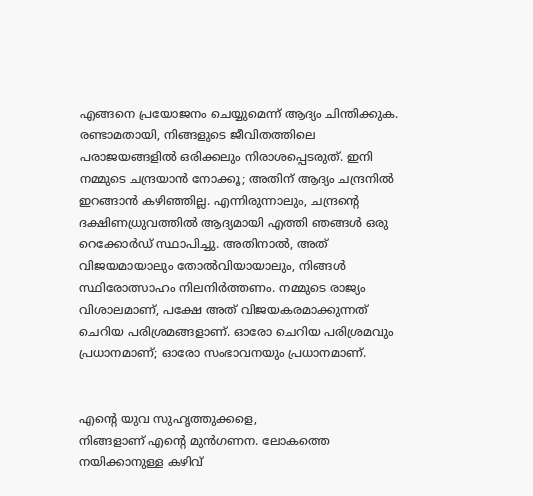എങ്ങനെ പ്രയോജനം ചെയ്യുമെന്ന് ആദ്യം ചിന്തിക്കുക. രണ്ടാമതായി, നിങ്ങളുടെ ജീവിതത്തിലെ പരാജയങ്ങളില്‍ ഒരിക്കലും നിരാശപ്പെടരുത്. ഇനി നമ്മുടെ ചന്ദ്രയാന്‍ നോക്കൂ; അതിന് ആദ്യം ചന്ദ്രനില്‍ ഇറങ്ങാന്‍ കഴിഞ്ഞില്ല. എന്നിരുന്നാലും, ചന്ദ്രന്റെ ദക്ഷിണധ്രുവത്തില്‍ ആദ്യമായി എത്തി ഞങ്ങള്‍ ഒരു റെക്കോര്‍ഡ് സ്ഥാപിച്ചു. അതിനാല്‍, അത് വിജയമായാലും തോല്‍വിയായാലും, നിങ്ങള്‍ സ്ഥിരോത്സാഹം നിലനിര്‍ത്തണം. നമ്മുടെ രാജ്യം വിശാലമാണ്, പക്ഷേ അത് വിജയകരമാക്കുന്നത് ചെറിയ പരിശ്രമങ്ങളാണ്. ഓരോ ചെറിയ പരിശ്രമവും പ്രധാനമാണ്; ഓരോ സംഭാവനയും പ്രധാനമാണ്.


എന്റെ യുവ സുഹൃത്തുക്കളെ,
നിങ്ങളാണ് എന്റെ മുന്‍ഗണന. ലോകത്തെ നയിക്കാനുള്ള കഴിവ്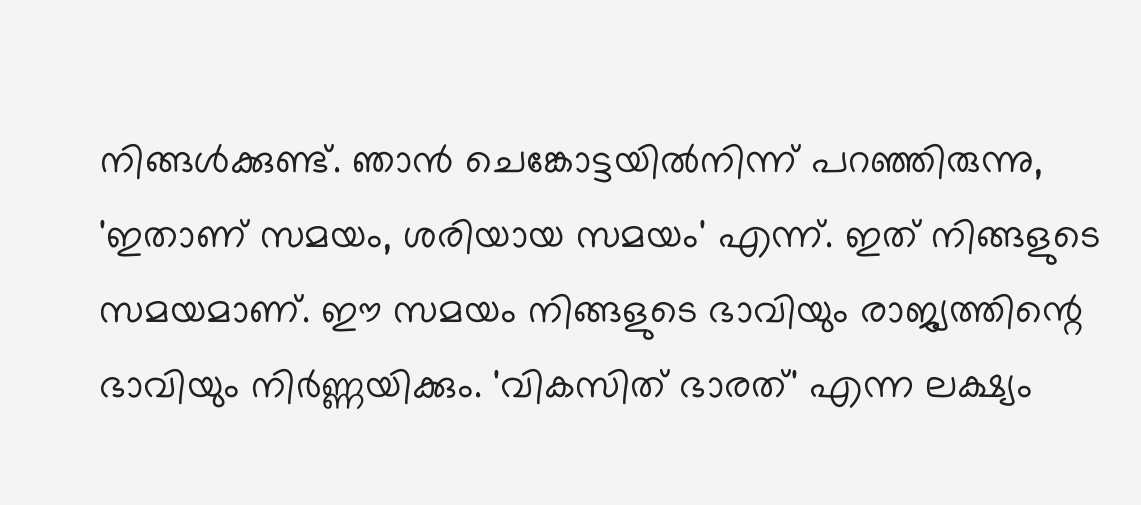നിങ്ങള്‍ക്കുണ്ട്. ഞാന്‍ ചെങ്കോട്ടയില്‍നിന്ന് പറഞ്ഞിരുന്നു, 'ഇതാണ് സമയം, ശരിയായ സമയം' എന്ന്. ഇത് നിങ്ങളുടെ സമയമാണ്. ഈ സമയം നിങ്ങളുടെ ഭാവിയും രാജ്യത്തിന്റെ ഭാവിയും നിര്‍ണ്ണയിക്കും. 'വികസിത് ഭാരത്' എന്ന ലക്ഷ്യം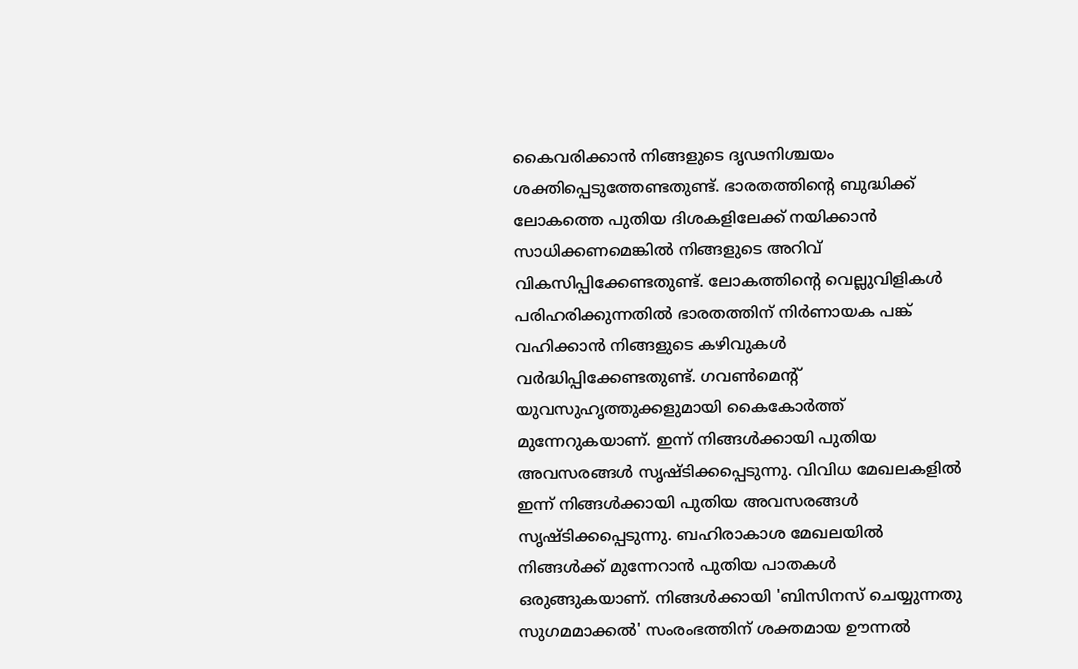കൈവരിക്കാന്‍ നിങ്ങളുടെ ദൃഢനിശ്ചയം ശക്തിപ്പെടുത്തേണ്ടതുണ്ട്. ഭാരതത്തിന്റെ ബുദ്ധിക്ക് ലോകത്തെ പുതിയ ദിശകളിലേക്ക് നയിക്കാന്‍ സാധിക്കണമെങ്കില്‍ നിങ്ങളുടെ അറിവ് വികസിപ്പിക്കേണ്ടതുണ്ട്. ലോകത്തിന്റെ വെല്ലുവിളികള്‍ പരിഹരിക്കുന്നതില്‍ ഭാരതത്തിന് നിര്‍ണായക പങ്ക് വഹിക്കാന്‍ നിങ്ങളുടെ കഴിവുകള്‍ വര്‍ദ്ധിപ്പിക്കേണ്ടതുണ്ട്. ഗവണ്‍മെന്റ് യുവസുഹൃത്തുക്കളുമായി കൈകോര്‍ത്ത് മുന്നേറുകയാണ്. ഇന്ന് നിങ്ങള്‍ക്കായി പുതിയ അവസരങ്ങള്‍ സൃഷ്ടിക്കപ്പെടുന്നു. വിവിധ മേഖലകളില്‍ ഇന്ന് നിങ്ങള്‍ക്കായി പുതിയ അവസരങ്ങള്‍ സൃഷ്ടിക്കപ്പെടുന്നു. ബഹിരാകാശ മേഖലയില്‍ നിങ്ങള്‍ക്ക് മുന്നേറാന്‍ പുതിയ പാതകള്‍ ഒരുങ്ങുകയാണ്. നിങ്ങള്‍ക്കായി 'ബിസിനസ് ചെയ്യുന്നതു സുഗമമാക്കല്‍' സംരംഭത്തിന് ശക്തമായ ഊന്നല്‍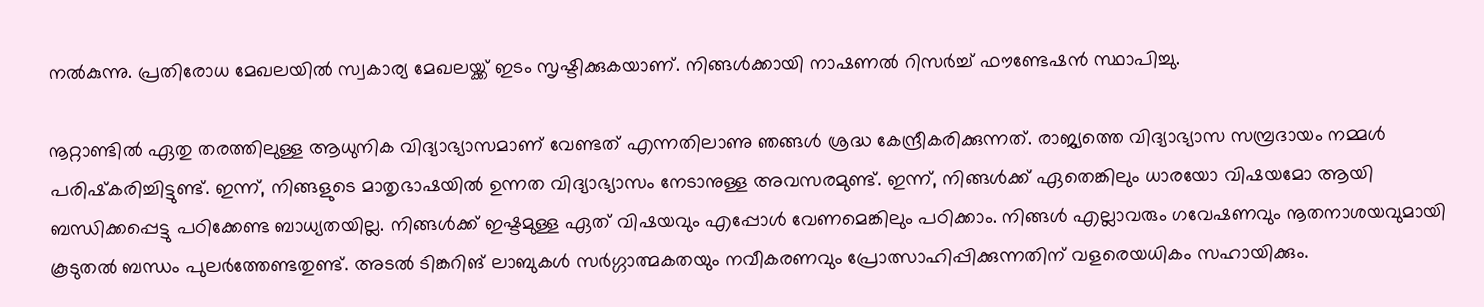നല്‍കുന്നു. പ്രതിരോധ മേഖലയില്‍ സ്വകാര്യ മേഖലയ്ക്ക് ഇടം സൃഷ്ടിക്കുകയാണ്. നിങ്ങള്‍ക്കായി നാഷണല്‍ റിസര്‍ച്ച് ഫൗണ്ടേഷന്‍ സ്ഥാപിച്ചു.

നൂറ്റാണ്ടില്‍ ഏതു തരത്തിലുള്ള ആധുനിക വിദ്യാഭ്യാസമാണ് വേണ്ടത് എന്നതിലാണു ഞങ്ങള്‍ ശ്രദ്ധ കേന്ദ്രീകരിക്കുന്നത്. രാജ്യത്തെ വിദ്യാഭ്യാസ സമ്പ്രദായം നമ്മള്‍ പരിഷ്‌കരിച്ചിട്ടുണ്ട്. ഇന്ന്, നിങ്ങളുടെ മാതൃഭാഷയില്‍ ഉന്നത വിദ്യാഭ്യാസം നേടാനുള്ള അവസരമുണ്ട്. ഇന്ന്, നിങ്ങള്‍ക്ക് ഏതെങ്കിലും ധാരയോ വിഷയമോ ആയി ബന്ധിക്കപ്പെട്ടു പഠിക്കേണ്ട ബാധ്യതയില്ല. നിങ്ങള്‍ക്ക് ഇഷ്ടമുള്ള ഏത് വിഷയവും എപ്പോള്‍ വേണമെങ്കിലും പഠിക്കാം. നിങ്ങള്‍ എല്ലാവരും ഗവേഷണവും നൂതനാശയവുമായി കൂടുതല്‍ ബന്ധം പുലര്‍ത്തേണ്ടതുണ്ട്. അടല്‍ ടിങ്കറിങ് ലാബുകള്‍ സര്‍ഗ്ഗാത്മകതയും നവീകരണവും പ്രോത്സാഹിപ്പിക്കുന്നതിന് വളരെയധികം സഹായിക്കും.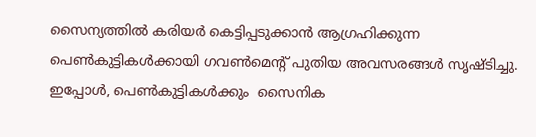സൈന്യത്തില്‍ കരിയര്‍ കെട്ടിപ്പടുക്കാന്‍ ആഗ്രഹിക്കുന്ന പെണ്‍കുട്ടികള്‍ക്കായി ഗവണ്‍മെന്റ് പുതിയ അവസരങ്ങള്‍ സൃഷ്ടിച്ചു. ഇപ്പോള്‍, പെണ്‍കുട്ടികള്‍ക്കും  സൈനിക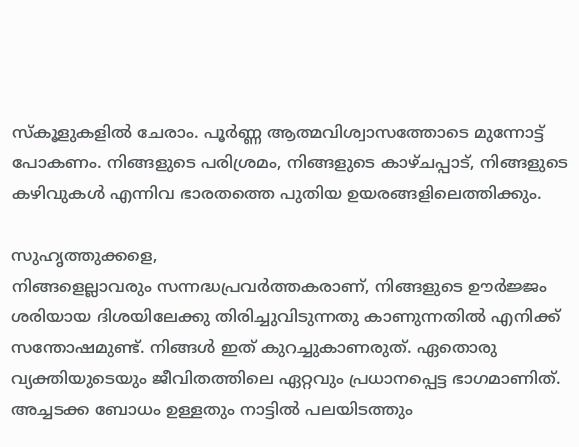സ്‌കൂളുകളില്‍ ചേരാം. പൂര്‍ണ്ണ ആത്മവിശ്വാസത്തോടെ മുന്നോട്ട് പോകണം. നിങ്ങളുടെ പരിശ്രമം, നിങ്ങളുടെ കാഴ്ചപ്പാട്, നിങ്ങളുടെ കഴിവുകള്‍ എന്നിവ ഭാരതത്തെ പുതിയ ഉയരങ്ങളിലെത്തിക്കും.

സുഹൃത്തുക്കളെ,
നിങ്ങളെല്ലാവരും സന്നദ്ധപ്രവര്‍ത്തകരാണ്, നിങ്ങളുടെ ഊര്‍ജ്ജം ശരിയായ ദിശയിലേക്കു തിരിച്ചുവിടുന്നതു കാണുന്നതില്‍ എനിക്ക് സന്തോഷമുണ്ട്. നിങ്ങള്‍ ഇത് കുറച്ചുകാണരുത്. ഏതൊരു വ്യക്തിയുടെയും ജീവിതത്തിലെ ഏറ്റവും പ്രധാനപ്പെട്ട ഭാഗമാണിത്. അച്ചടക്ക ബോധം ഉള്ളതും നാട്ടില്‍ പലയിടത്തും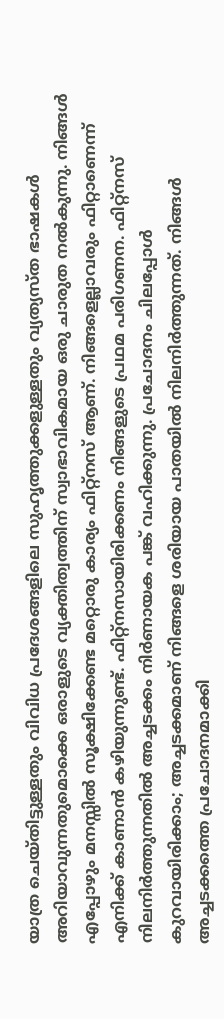യാത്ര ചെയ്തിട്ടുള്ളതും വിവിധ പ്രദേശങ്ങളിലെ സുഹൃത്തുക്കളുള്ളതും വ്യത്യസ്ത ഭാഷകള്‍ അറിയാവുന്നതുമൊക്കെ ഒരാളുടെ വ്യക്തിത്വത്തിന് സ്വാഭാവികമായ ഒരു ചാരുത നല്‍കുന്നു. നിങ്ങള്‍ എപ്പോഴും മനസ്സില്‍ സൂക്ഷിക്കേണ്ട മറ്റൊരു കാര്യം ഫിറ്റ്‌നസ് ആണ്. നിങ്ങളെല്ലാവരും ഫിറ്റാണെന്ന് എനിക്ക് കാണാന്‍ കഴിയുന്നുണ്ട്. ഫിറ്റ്‌നസായിരിക്കണം നിങ്ങളുടെ പ്രഥമ പരിഗണന. ഫിറ്റ്‌നസ് നിലനിര്‍ത്തുന്നതില്‍ അച്ചടക്കം നിര്‍ണായക പങ്ക് വഹിക്കുന്നു. പ്രചോദനം ചിലപ്പോള്‍ കുറവായിരിക്കാം; അച്ചടക്കമാണ് നിങ്ങളെ ശരിയായ പാതയില്‍ നിലനിര്‍ത്തുന്നത്. നിങ്ങള്‍ അച്ചടക്കത്തെ പ്രചോദനമാക്കി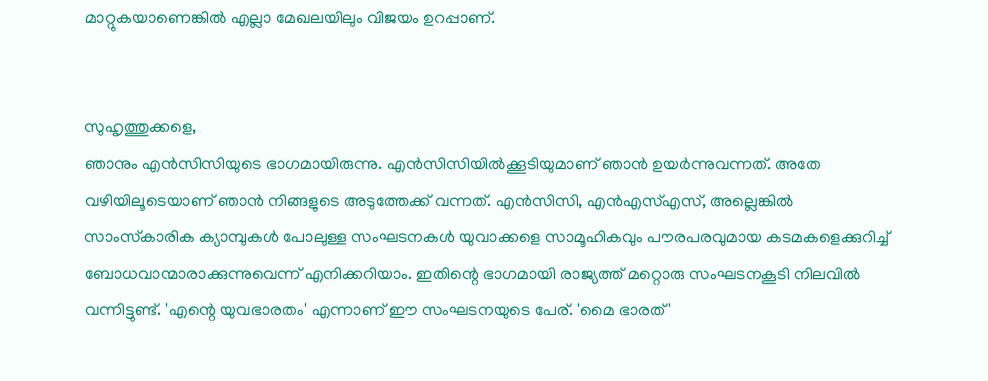മാറ്റുകയാണെങ്കില്‍ എല്ലാ മേഖലയിലും വിജയം ഉറപ്പാണ്.


സുഹൃത്തുക്കളെ,
ഞാനും എന്‍സിസിയുടെ ഭാഗമായിരുന്നു. എന്‍സിസിയില്‍ക്കൂടിയുമാണ് ഞാന്‍ ഉയര്‍ന്നുവന്നത്. അതേ വഴിയിലൂടെയാണ് ഞാന്‍ നിങ്ങളുടെ അടുത്തേക്ക് വന്നത്. എന്‍സിസി, എന്‍എസ്എസ്, അല്ലെങ്കില്‍ സാംസ്‌കാരിക ക്യാമ്പുകള്‍ പോലുള്ള സംഘടനകള്‍ യുവാക്കളെ സാമൂഹികവും പൗരപരവുമായ കടമകളെക്കുറിച്ച് ബോധവാന്മാരാക്കുന്നുവെന്ന് എനിക്കറിയാം. ഇതിന്റെ ഭാഗമായി രാജ്യത്ത് മറ്റൊരു സംഘടനകൂടി നിലവില്‍ വന്നിട്ടുണ്ട്. 'എന്റെ യുവഭാരതം' എന്നാണ് ഈ സംഘടനയുടെ പേര്. 'മൈ ഭാരത്'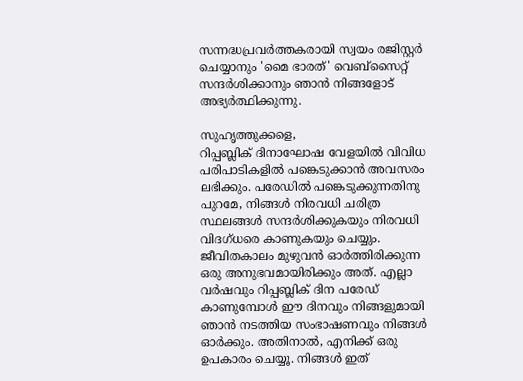സന്നദ്ധപ്രവര്‍ത്തകരായി സ്വയം രജിസ്റ്റര്‍ ചെയ്യാനും 'മൈ ഭാരത്' വെബ്‌സൈറ്റ് സന്ദര്‍ശിക്കാനും ഞാന്‍ നിങ്ങളോട് അഭ്യര്‍ത്ഥിക്കുന്നു.

സുഹൃത്തുക്കളെ,
റിപ്പബ്ലിക് ദിനാഘോഷ വേളയില്‍ വിവിധ പരിപാടികളില്‍ പങ്കെടുക്കാന്‍ അവസരം ലഭിക്കും. പരേഡില്‍ പങ്കെടുക്കുന്നതിനു പുറമേ, നിങ്ങള്‍ നിരവധി ചരിത്ര സ്ഥലങ്ങള്‍ സന്ദര്‍ശിക്കുകയും നിരവധി വിദഗ്ധരെ കാണുകയും ചെയ്യും. ജീവിതകാലം മുഴുവന്‍ ഓര്‍ത്തിരിക്കുന്ന ഒരു അനുഭവമായിരിക്കും അത്. എല്ലാ വര്‍ഷവും റിപ്പബ്ലിക് ദിന പരേഡ് കാണുമ്പോള്‍ ഈ ദിനവും നിങ്ങളുമായി ഞാന്‍ നടത്തിയ സംഭാഷണവും നിങ്ങള്‍ ഓര്‍ക്കും. അതിനാല്‍, എനിക്ക് ഒരു ഉപകാരം ചെയ്യൂ. നിങ്ങള്‍ ഇത്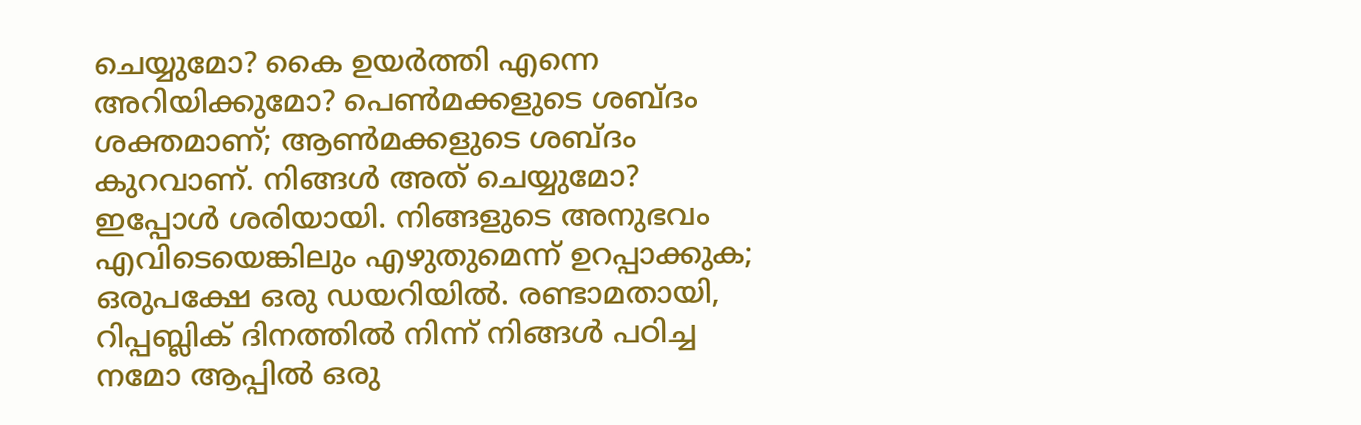ചെയ്യുമോ? കൈ ഉയര്‍ത്തി എന്നെ അറിയിക്കുമോ? പെണ്‍മക്കളുടെ ശബ്ദം ശക്തമാണ്; ആണ്‍മക്കളുടെ ശബ്ദം കുറവാണ്. നിങ്ങള്‍ അത് ചെയ്യുമോ? ഇപ്പോള്‍ ശരിയായി. നിങ്ങളുടെ അനുഭവം എവിടെയെങ്കിലും എഴുതുമെന്ന് ഉറപ്പാക്കുക; ഒരുപക്ഷേ ഒരു ഡയറിയില്‍. രണ്ടാമതായി, റിപ്പബ്ലിക് ദിനത്തില്‍ നിന്ന് നിങ്ങള്‍ പഠിച്ച നമോ ആപ്പില്‍ ഒരു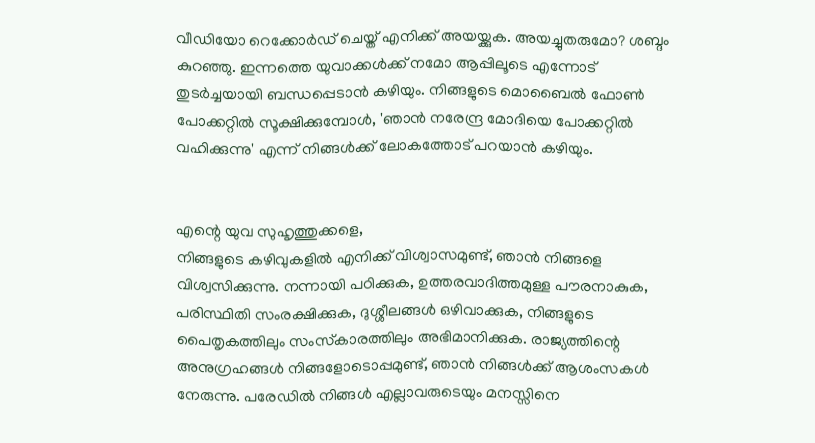വീഡിയോ റെക്കോര്‍ഡ് ചെയ്ത് എനിക്ക് അയയ്ക്കുക. അയച്ചുതരുമോ? ശബ്ദം കുറഞ്ഞു. ഇന്നത്തെ യുവാക്കള്‍ക്ക് നമോ ആപ്പിലൂടെ എന്നോട് തുടര്‍ച്ചയായി ബന്ധപ്പെടാന്‍ കഴിയും. നിങ്ങളുടെ മൊബൈല്‍ ഫോണ്‍ പോക്കറ്റില്‍ സൂക്ഷിക്കുമ്പോള്‍, 'ഞാന്‍ നരേന്ദ്ര മോദിയെ പോക്കറ്റില്‍ വഹിക്കുന്നു' എന്ന് നിങ്ങള്‍ക്ക് ലോകത്തോട് പറയാന്‍ കഴിയും.


എന്റെ യുവ സുഹൃത്തുക്കളെ,
നിങ്ങളുടെ കഴിവുകളില്‍ എനിക്ക് വിശ്വാസമുണ്ട്, ഞാന്‍ നിങ്ങളെ വിശ്വസിക്കുന്നു. നന്നായി പഠിക്കുക, ഉത്തരവാദിത്തമുള്ള പൗരനാകുക, പരിസ്ഥിതി സംരക്ഷിക്കുക, ദുശ്ശീലങ്ങള്‍ ഒഴിവാക്കുക, നിങ്ങളുടെ പൈതൃകത്തിലും സംസ്‌കാരത്തിലും അഭിമാനിക്കുക. രാജ്യത്തിന്റെ അനുഗ്രഹങ്ങള്‍ നിങ്ങളോടൊപ്പമുണ്ട്, ഞാന്‍ നിങ്ങള്‍ക്ക് ആശംസകള്‍ നേരുന്നു. പരേഡില്‍ നിങ്ങള്‍ എല്ലാവരുടെയും മനസ്സിനെ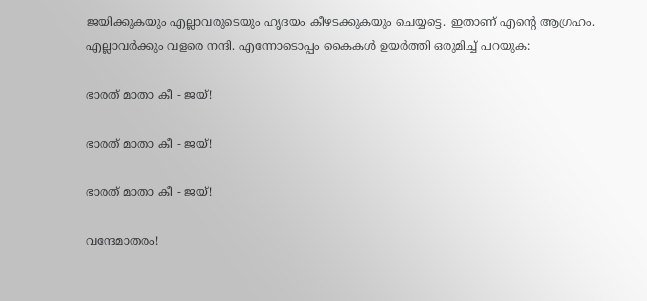ജയിക്കുകയും എല്ലാവരുടെയും ഹൃദയം കീഴടക്കുകയും ചെയ്യട്ടെ. ഇതാണ് എന്റെ ആഗ്രഹം. എല്ലാവര്‍ക്കും വളരെ നന്ദി. എന്നോടൊപ്പം കൈകള്‍ ഉയര്‍ത്തി ഒരുമിച്ച് പറയുക:

ഭാരത് മാതാ കീ - ജയ്!

ഭാരത് മാതാ കീ - ജയ്!

ഭാരത് മാതാ കീ - ജയ്!

വന്ദേമാതരം!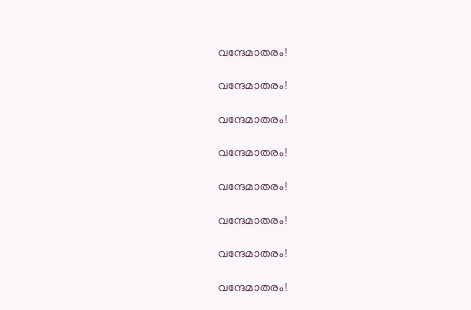വന്ദേമാതരം!

വന്ദേമാതരം!

വന്ദേമാതരം!

വന്ദേമാതരം!

വന്ദേമാതരം!

വന്ദേമാതരം!

വന്ദേമാതരം!

വന്ദേമാതരം!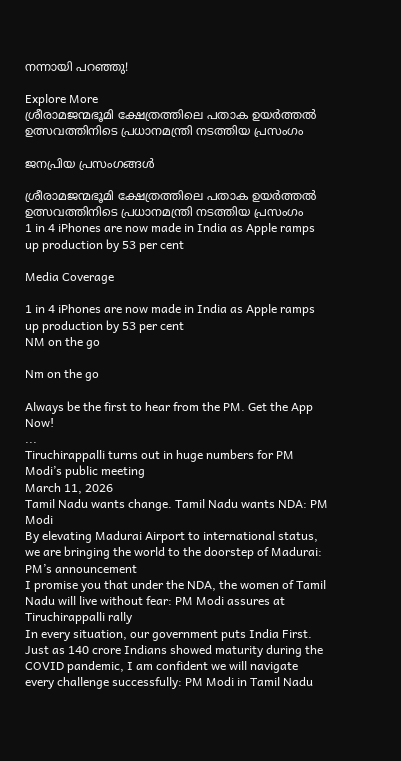നന്നായി പറഞ്ഞു!

Explore More
ശ്രീരാമജന്മഭൂമി ക്ഷേത്രത്തിലെ പതാക ഉയർത്തൽ ഉത്സവത്തിനിടെ പ്രധാനമന്ത്രി നടത്തിയ പ്രസംഗം

ജനപ്രിയ പ്രസംഗങ്ങൾ

ശ്രീരാമജന്മഭൂമി ക്ഷേത്രത്തിലെ പതാക ഉയർത്തൽ ഉത്സവത്തിനിടെ പ്രധാനമന്ത്രി നടത്തിയ പ്രസംഗം
1 in 4 iPhones are now made in India as Apple ramps up production by 53 per cent

Media Coverage

1 in 4 iPhones are now made in India as Apple ramps up production by 53 per cent
NM on the go

Nm on the go

Always be the first to hear from the PM. Get the App Now!
...
Tiruchirappalli turns out in huge numbers for PM Modi’s public meeting
March 11, 2026
Tamil Nadu wants change. Tamil Nadu wants NDA: PM Modi
By elevating Madurai Airport to international status, we are bringing the world to the doorstep of Madurai: PM’s announcement
I promise you that under the NDA, the women of Tamil Nadu will live without fear: PM Modi assures at Tiruchirappalli rally
In every situation, our government puts India First. Just as 140 crore Indians showed maturity during the COVID pandemic, I am confident we will navigate every challenge successfully: PM Modi in Tamil Nadu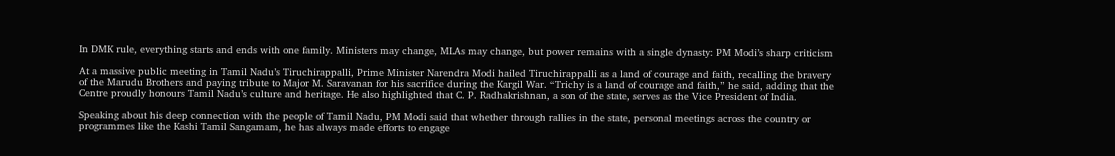In DMK rule, everything starts and ends with one family. Ministers may change, MLAs may change, but power remains with a single dynasty: PM Modi’s sharp criticism

At a massive public meeting in Tamil Nadu’s Tiruchirappalli, Prime Minister Narendra Modi hailed Tiruchirappalli as a land of courage and faith, recalling the bravery of the Marudu Brothers and paying tribute to Major M. Saravanan for his sacrifice during the Kargil War. “Trichy is a land of courage and faith,” he said, adding that the Centre proudly honours Tamil Nadu’s culture and heritage. He also highlighted that C. P. Radhakrishnan, a son of the state, serves as the Vice President of India.

Speaking about his deep connection with the people of Tamil Nadu, PM Modi said that whether through rallies in the state, personal meetings across the country or programmes like the Kashi Tamil Sangamam, he has always made efforts to engage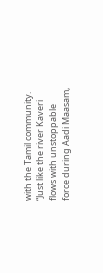with the Tamil community. “Just like the river Kaveri flows with unstoppable force during Aadi Maasam,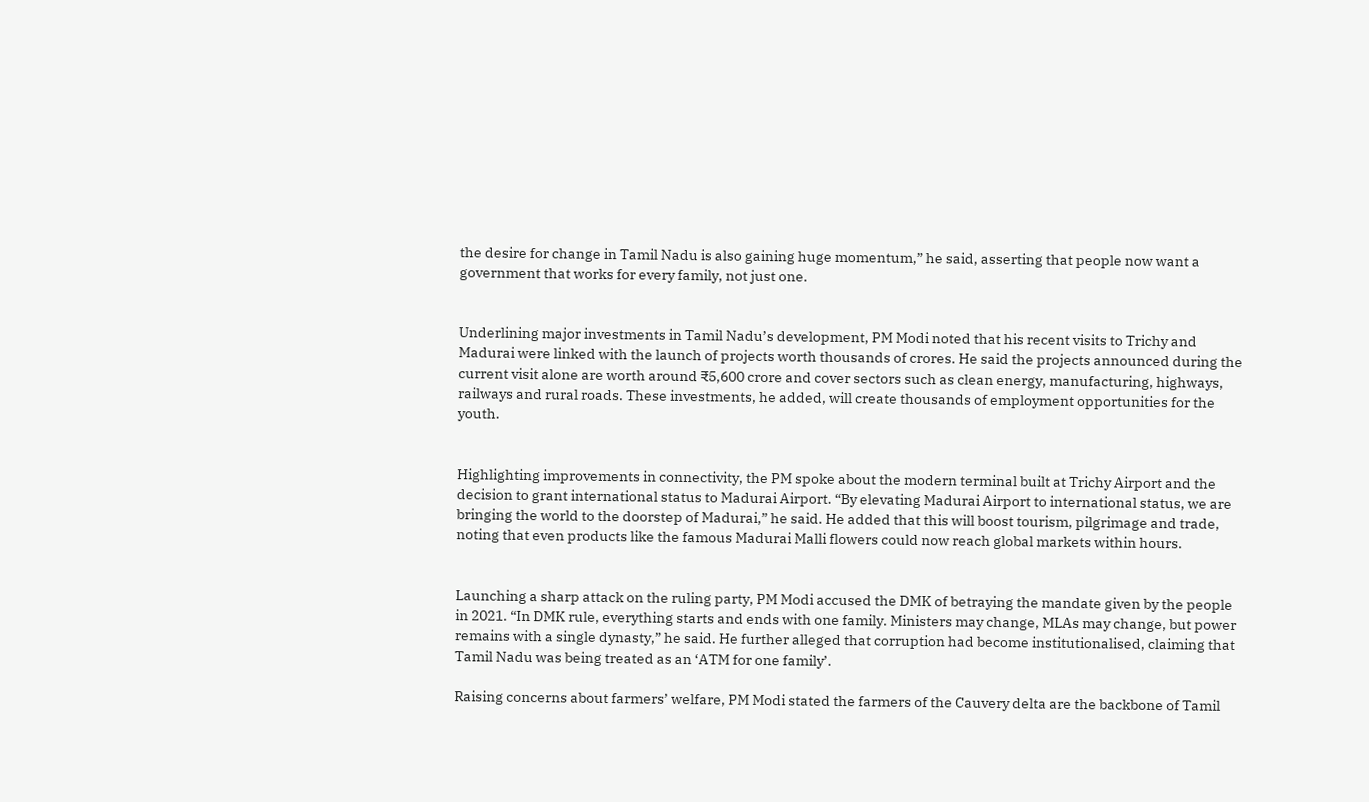the desire for change in Tamil Nadu is also gaining huge momentum,” he said, asserting that people now want a government that works for every family, not just one.


Underlining major investments in Tamil Nadu’s development, PM Modi noted that his recent visits to Trichy and Madurai were linked with the launch of projects worth thousands of crores. He said the projects announced during the current visit alone are worth around ₹5,600 crore and cover sectors such as clean energy, manufacturing, highways, railways and rural roads. These investments, he added, will create thousands of employment opportunities for the youth.


Highlighting improvements in connectivity, the PM spoke about the modern terminal built at Trichy Airport and the decision to grant international status to Madurai Airport. “By elevating Madurai Airport to international status, we are bringing the world to the doorstep of Madurai,” he said. He added that this will boost tourism, pilgrimage and trade, noting that even products like the famous Madurai Malli flowers could now reach global markets within hours.


Launching a sharp attack on the ruling party, PM Modi accused the DMK of betraying the mandate given by the people in 2021. “In DMK rule, everything starts and ends with one family. Ministers may change, MLAs may change, but power remains with a single dynasty,” he said. He further alleged that corruption had become institutionalised, claiming that Tamil Nadu was being treated as an ‘ATM for one family’.

Raising concerns about farmers’ welfare, PM Modi stated the farmers of the Cauvery delta are the backbone of Tamil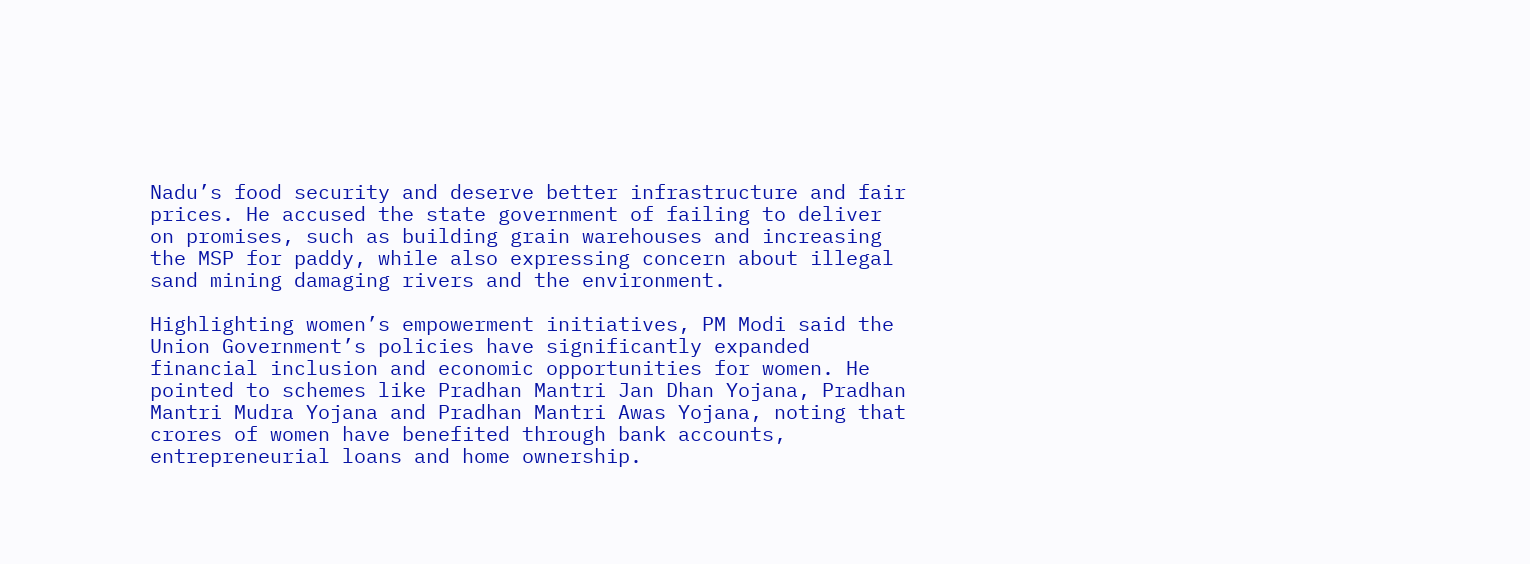Nadu’s food security and deserve better infrastructure and fair prices. He accused the state government of failing to deliver on promises, such as building grain warehouses and increasing the MSP for paddy, while also expressing concern about illegal sand mining damaging rivers and the environment.

Highlighting women’s empowerment initiatives, PM Modi said the Union Government’s policies have significantly expanded financial inclusion and economic opportunities for women. He pointed to schemes like Pradhan Mantri Jan Dhan Yojana, Pradhan Mantri Mudra Yojana and Pradhan Mantri Awas Yojana, noting that crores of women have benefited through bank accounts, entrepreneurial loans and home ownership.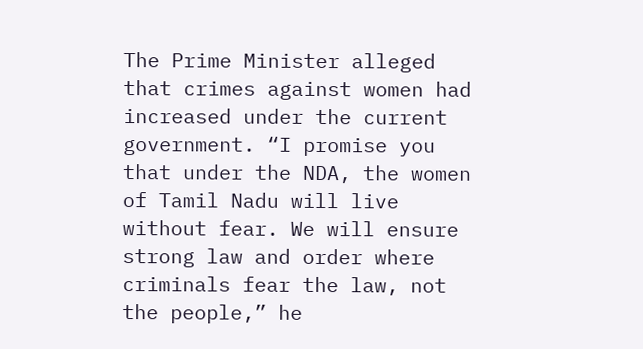The Prime Minister alleged that crimes against women had increased under the current government. “I promise you that under the NDA, the women of Tamil Nadu will live without fear. We will ensure strong law and order where criminals fear the law, not the people,” he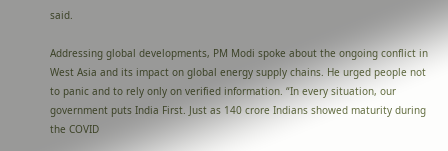said.

Addressing global developments, PM Modi spoke about the ongoing conflict in West Asia and its impact on global energy supply chains. He urged people not to panic and to rely only on verified information. “In every situation, our government puts India First. Just as 140 crore Indians showed maturity during the COVID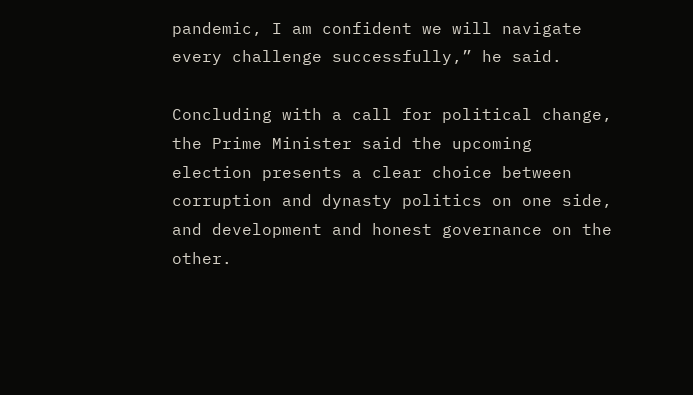pandemic, I am confident we will navigate every challenge successfully,” he said.

Concluding with a call for political change, the Prime Minister said the upcoming election presents a clear choice between corruption and dynasty politics on one side, and development and honest governance on the other.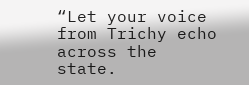“Let your voice from Trichy echo across the state.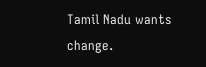Tamil Nadu wants change.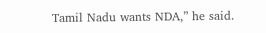Tamil Nadu wants NDA,” he said.